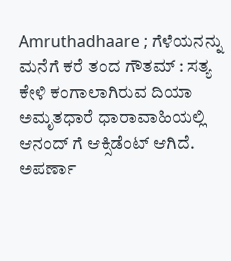Amruthadhaare ; ಗೆಳೆಯನನ್ನು ಮನೆಗೆ ಕರೆ ತಂದ ಗೌತಮ್ : ಸತ್ಯ ಕೇಳಿ ಕಂಗಾಲಾಗಿರುವ ದಿಯಾ
ಅಮೃತಧಾರೆ ಧಾರಾವಾಹಿಯಲ್ಲಿ ಆನಂದ್ ಗೆ ಆಕ್ಸಿಡೆಂಟ್ ಆಗಿದೆ. ಅಪರ್ಣಾ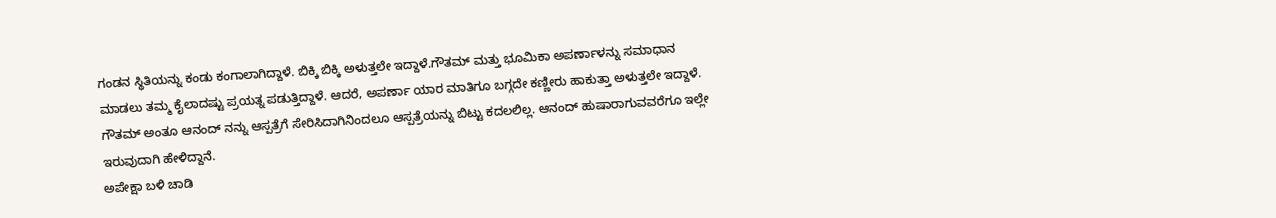ಗಂಡನ ಸ್ಥಿತಿಯನ್ನು ಕಂಡು ಕಂಗಾಲಾಗಿದ್ದಾಳೆ. ಬಿಕ್ಕಿ ಬಿಕ್ಕಿ ಅಳುತ್ತಲೇ ಇದ್ದಾಳೆ.ಗೌತಮ್ ಮತ್ತು ಭೂಮಿಕಾ ಅಪರ್ಣಾಳನ್ನು ಸಮಾಧಾನ ಮಾಡಲು ತಮ್ಮ ಕೈಲಾದಷ್ಟು ಪ್ರಯತ್ನ ಪಡುತ್ತಿದ್ದಾಳೆ. ಆದರೆ, ಅಪರ್ಣಾ ಯಾರ ಮಾತಿಗೂ ಬಗ್ಗದೇ ಕಣ್ಣೀರು ಹಾಕುತ್ತಾ ಅಳುತ್ತಲೇ ಇದ್ದಾಳೆ. ಗೌತಮ್ ಅಂತೂ ಆನಂದ್ ನನ್ನು ಆಸ್ಪತ್ರೆಗೆ ಸೇರಿಸಿದಾಗಿನಿಂದಲೂ ಆಸ್ಪತ್ರೆಯನ್ನು ಬಿಟ್ಟು ಕದಲಲಿಲ್ಲ. ಆನಂದ್ ಹುಷಾರಾಗುವವರೆಗೂ ಇಲ್ಲೇ ಇರುವುದಾಗಿ ಹೇಳಿದ್ದಾನೆ.
ಅಪೇಕ್ಷಾ ಬಳಿ ಚಾಡಿ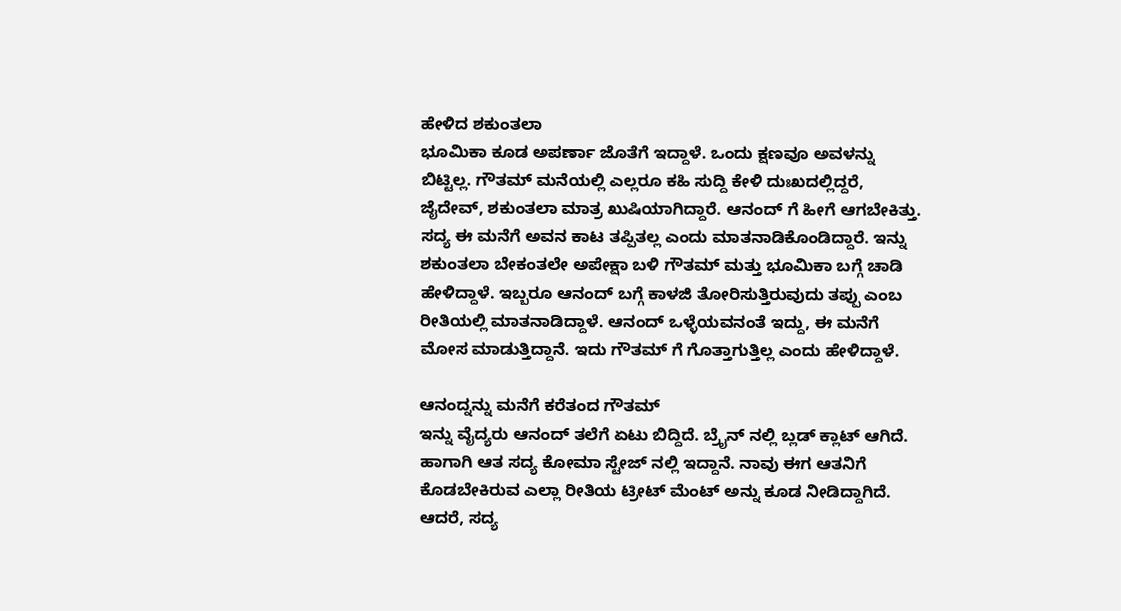ಹೇಳಿದ ಶಕುಂತಲಾ
ಭೂಮಿಕಾ ಕೂಡ ಅಪರ್ಣಾ ಜೊತೆಗೆ ಇದ್ದಾಳೆ. ಒಂದು ಕ್ಷಣವೂ ಅವಳನ್ನು ಬಿಟ್ಟಿಲ್ಲ. ಗೌತಮ್ ಮನೆಯಲ್ಲಿ ಎಲ್ಲರೂ ಕಹಿ ಸುದ್ದಿ ಕೇಳಿ ದುಃಖದಲ್ಲಿದ್ದರೆ, ಜೈದೇವ್, ಶಕುಂತಲಾ ಮಾತ್ರ ಖುಷಿಯಾಗಿದ್ದಾರೆ. ಆನಂದ್ ಗೆ ಹೀಗೆ ಆಗಬೇಕಿತ್ತು. ಸದ್ಯ ಈ ಮನೆಗೆ ಅವನ ಕಾಟ ತಪ್ಪಿತಲ್ಲ ಎಂದು ಮಾತನಾಡಿಕೊಂಡಿದ್ದಾರೆ. ಇನ್ನು ಶಕುಂತಲಾ ಬೇಕಂತಲೇ ಅಪೇಕ್ಷಾ ಬಳಿ ಗೌತಮ್ ಮತ್ತು ಭೂಮಿಕಾ ಬಗ್ಗೆ ಚಾಡಿ ಹೇಳಿದ್ದಾಳೆ. ಇಬ್ಬರೂ ಆನಂದ್ ಬಗ್ಗೆ ಕಾಳಜಿ ತೋರಿಸುತ್ತಿರುವುದು ತಪ್ಪು ಎಂಬ ರೀತಿಯಲ್ಲಿ ಮಾತನಾಡಿದ್ದಾಳೆ. ಆನಂದ್ ಒಳ್ಳೆಯವನಂತೆ ಇದ್ದು, ಈ ಮನೆಗೆ ಮೋಸ ಮಾಡುತ್ತಿದ್ದಾನೆ. ಇದು ಗೌತಮ್ ಗೆ ಗೊತ್ತಾಗುತ್ತಿಲ್ಲ ಎಂದು ಹೇಳಿದ್ದಾಳೆ.

ಆನಂದ್ನನ್ನು ಮನೆಗೆ ಕರೆತಂದ ಗೌತಮ್
ಇನ್ನು ವೈದ್ಯರು ಆನಂದ್ ತಲೆಗೆ ಏಟು ಬಿದ್ದಿದೆ. ಬ್ರೈನ್ ನಲ್ಲಿ ಬ್ಲಡ್ ಕ್ಲಾಟ್ ಆಗಿದೆ. ಹಾಗಾಗಿ ಆತ ಸದ್ಯ ಕೋಮಾ ಸ್ಟೇಜ್ ನಲ್ಲಿ ಇದ್ದಾನೆ. ನಾವು ಈಗ ಆತನಿಗೆ ಕೊಡಬೇಕಿರುವ ಎಲ್ಲಾ ರೀತಿಯ ಟ್ರೀಟ್ ಮೆಂಟ್ ಅನ್ನು ಕೂಡ ನೀಡಿದ್ದಾಗಿದೆ. ಆದರೆ, ಸದ್ಯ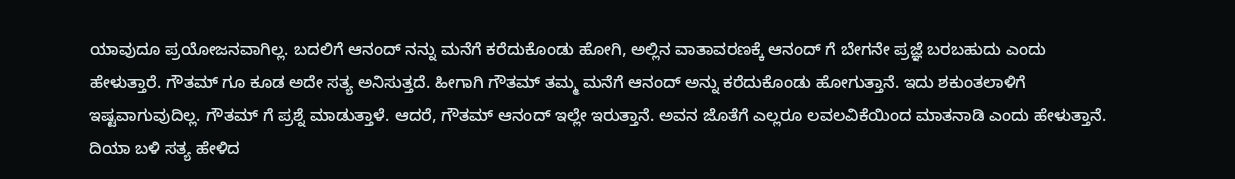ಯಾವುದೂ ಪ್ರಯೋಜನವಾಗಿಲ್ಲ. ಬದಲಿಗೆ ಆನಂದ್ ನನ್ನು ಮನೆಗೆ ಕರೆದುಕೊಂಡು ಹೋಗಿ, ಅಲ್ಲಿನ ವಾತಾವರಣಕ್ಕೆ ಆನಂದ್ ಗೆ ಬೇಗನೇ ಪ್ರಜ್ಞೆ ಬರಬಹುದು ಎಂದು ಹೇಳುತ್ತಾರೆ. ಗೌತಮ್ ಗೂ ಕೂಡ ಅದೇ ಸತ್ಯ ಅನಿಸುತ್ತದೆ. ಹೀಗಾಗಿ ಗೌತಮ್ ತಮ್ಮ ಮನೆಗೆ ಆನಂದ್ ಅನ್ನು ಕರೆದುಕೊಂಡು ಹೋಗುತ್ತಾನೆ. ಇದು ಶಕುಂತಲಾಳಿಗೆ ಇಷ್ಟವಾಗುವುದಿಲ್ಲ. ಗೌತಮ್ ಗೆ ಪ್ರಶ್ನೆ ಮಾಡುತ್ತಾಳೆ. ಆದರೆ, ಗೌತಮ್ ಆನಂದ್ ಇಲ್ಲೇ ಇರುತ್ತಾನೆ. ಅವನ ಜೊತೆಗೆ ಎಲ್ಲರೂ ಲವಲವಿಕೆಯಿಂದ ಮಾತನಾಡಿ ಎಂದು ಹೇಳುತ್ತಾನೆ.
ದಿಯಾ ಬಳಿ ಸತ್ಯ ಹೇಳಿದ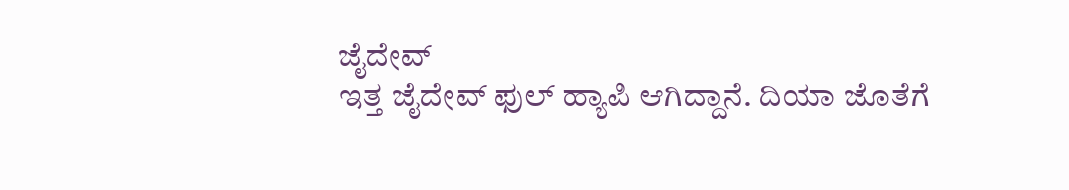ಜೈದೇವ್
ಇತ್ತ ಜೈದೇವ್ ಫುಲ್ ಹ್ಯಾಪಿ ಆಗಿದ್ದಾನೆ. ದಿಯಾ ಜೊತೆಗೆ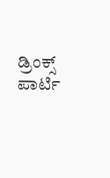ಡ್ರಿಂಕ್ಸ್ ಪಾರ್ಟಿ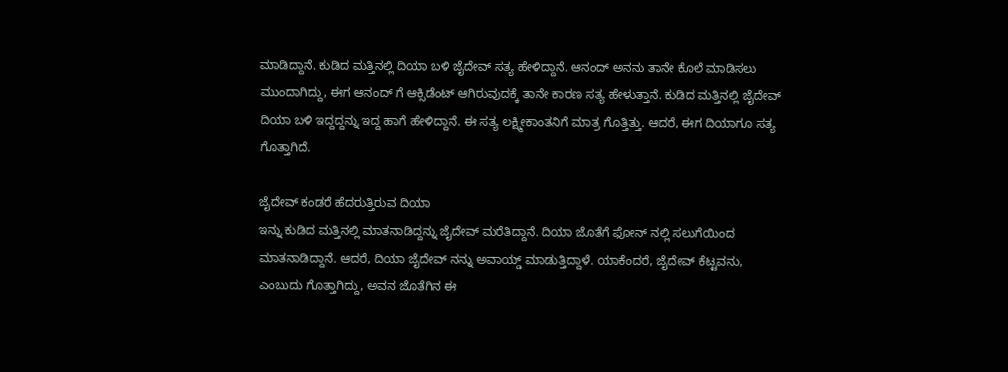ಮಾಡಿದ್ದಾನೆ. ಕುಡಿದ ಮತ್ತಿನಲ್ಲಿ ದಿಯಾ ಬಳಿ ಜೈದೇವ್ ಸತ್ಯ ಹೇಳಿದ್ದಾನೆ. ಆನಂದ್ ಅನನು ತಾನೇ ಕೊಲೆ ಮಾಡಿಸಲು ಮುಂದಾಗಿದ್ದು, ಈಗ ಆನಂದ್ ಗೆ ಆಕ್ಸಿಡೆಂಟ್ ಆಗಿರುವುದಕ್ಕೆ ತಾನೇ ಕಾರಣ ಸತ್ಯ ಹೇಳುತ್ತಾನೆ. ಕುಡಿದ ಮತ್ತಿನಲ್ಲಿ ಜೈದೇವ್ ದಿಯಾ ಬಳಿ ಇದ್ದದ್ದನ್ನು ಇದ್ದ ಹಾಗೆ ಹೇಳಿದ್ದಾನೆ. ಈ ಸತ್ಯ ಲಕ್ಷ್ಮೀಕಾಂತನಿಗೆ ಮಾತ್ರ ಗೊತ್ತಿತ್ತು. ಆದರೆ, ಈಗ ದಿಯಾಗೂ ಸತ್ಯ ಗೊತ್ತಾಗಿದೆ.

ಜೈದೇವ್ ಕಂಡರೆ ಹೆದರುತ್ತಿರುವ ದಿಯಾ
ಇನ್ನು ಕುಡಿದ ಮತ್ತಿನಲ್ಲಿ ಮಾತನಾಡಿದ್ದನ್ನು ಜೈದೇವ್ ಮರೆತಿದ್ದಾನೆ. ದಿಯಾ ಜೊತೆಗೆ ಫೋನ್ ನಲ್ಲಿ ಸಲುಗೆಯಿಂದ ಮಾತನಾಡಿದ್ದಾನೆ. ಆದರೆ, ದಿಯಾ ಜೈದೇವ್ ನನ್ನು ಅವಾಯ್ಡ್ ಮಾಡುತ್ತಿದ್ದಾಳೆ. ಯಾಕೆಂದರೆ, ಜೈದೇವ್ ಕೆಟ್ಟವನು, ಎಂಬುದು ಗೊತ್ತಾಗಿದ್ದು, ಅವನ ಜೊತೆಗಿನ ಈ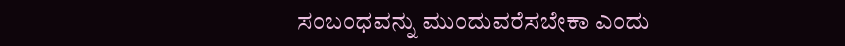ಸಂಬಂಧವನ್ನು ಮುಂದುವರೆಸಬೇಕಾ ಎಂದು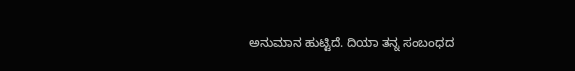ಅನುಮಾನ ಹುಟ್ಟಿದೆ. ದಿಯಾ ತನ್ನ ಸಂಬಂಧದ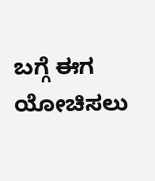ಬಗ್ಗೆ ಈಗ ಯೋಚಿಸಲು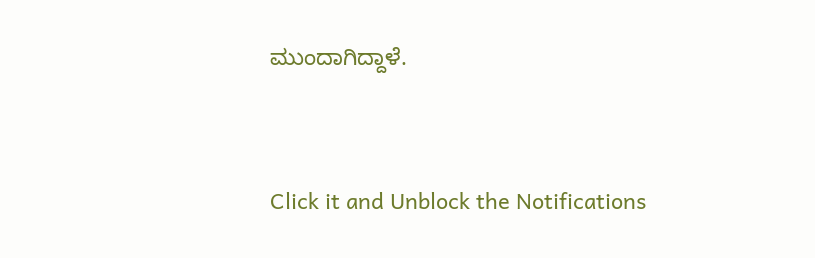ಮುಂದಾಗಿದ್ದಾಳೆ.


Click it and Unblock the Notifications